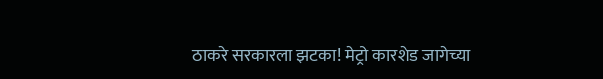ठाकरे सरकारला झटका! मेट्रो कारशेड जागेच्या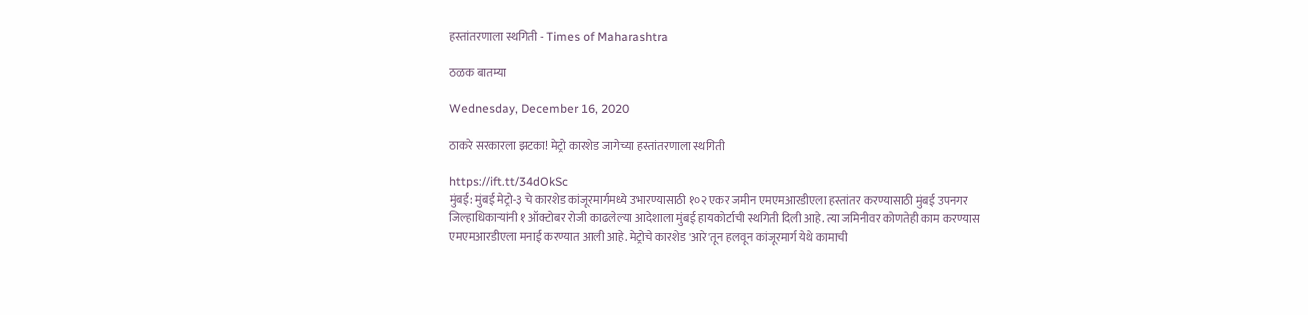हस्तांतरणाला स्थगिती - Times of Maharashtra

ठळक बातम्या

Wednesday, December 16, 2020

ठाकरे सरकारला झटका! मेट्रो कारशेड जागेच्या हस्तांतरणाला स्थगिती

https://ift.tt/34dOkSc
मुंबई: मुंबई मेट्रो-३ चे कारशेड कांजूरमार्गमध्ये उभारण्यासाठी १०२ एकर जमीन एमएमआरडीएला हस्तांतर करण्यासाठी मुंबई उपनगर जिल्हाधिकाऱ्यांनी १ ऑक्टोबर रोजी काढलेल्या आदेशाला मुंबई हायकोर्टाची स्थगिती दिली आहे. त्या जमिनीवर कोणतेही काम करण्यास एमएमआरडीएला मनाई करण्यात आली आहे. मेट्रोचे कारशेड 'आरे'तून हलवून कांजूरमार्ग येथे कामाची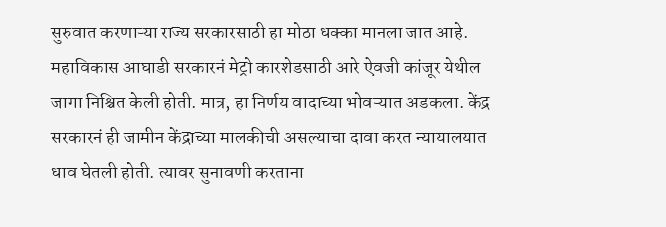सुरुवात करणाऱ्या राज्य सरकारसाठी हा मोठा धक्का मानला जात आहे. महाविकास आघाडी सरकारनं मेट्रो कारशेडसाठी आरे ऐवजी कांजूर येथील जागा निश्चित केली होती. मात्र, हा निर्णय वादाच्या भोवऱ्यात अडकला. केंद्र सरकारनं ही जामीन केंद्राच्या मालकीची असल्याचा दावा करत न्यायालयात धाव घेतली होती. त्यावर सुनावणी करताना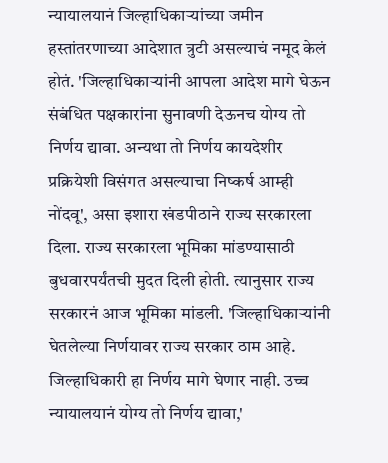न्यायालयानं जिल्हाधिकाऱ्यांच्या जमीन हस्तांतरणाच्या आदेशात त्रुटी असल्याचं नमूद केलं होतं. 'जिल्हाधिकाऱ्यांनी आपला आदेश मागे घेऊन संबंधित पक्षकारांना सुनावणी देऊनच योग्य तो निर्णय द्यावा. अन्यथा तो निर्णय कायदेशीर प्रक्रियेशी विसंगत असल्याचा निष्कर्ष आम्ही नोंदवू', असा इशारा खंडपीठाने राज्य सरकारला दिला. राज्य सरकारला भूमिका मांडण्यासाठी बुधवारपर्यंतची मुदत दिली होती. त्यानुसार राज्य सरकारनं आज भूमिका मांडली. 'जिल्हाधिकाऱ्यांनी घेतलेल्या निर्णयावर राज्य सरकार ठाम आहे. जिल्हाधिकारी हा निर्णय मागे घेणार नाही. उच्च न्यायालयानं योग्य तो निर्णय द्यावा,'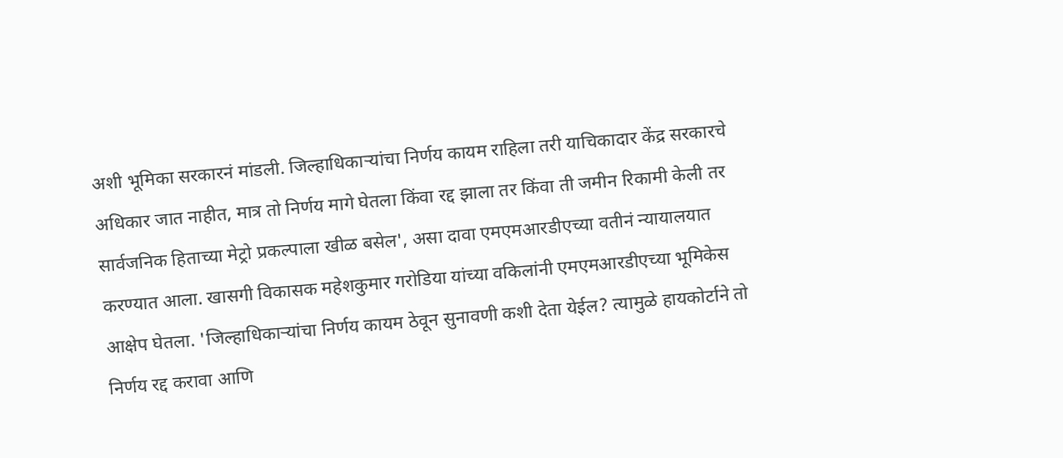अशी भूमिका सरकारनं मांडली. जिल्हाधिकाऱ्यांचा निर्णय कायम राहिला तरी याचिकादार केंद्र सरकारचे अधिकार जात नाहीत, मात्र तो निर्णय मागे घेतला किंवा रद्द झाला तर किंवा ती जमीन रिकामी केली तर सार्वजनिक हिताच्या मेट्रो प्रकल्पाला खीळ बसेल', असा दावा एमएमआरडीएच्या वतीनं न्यायालयात करण्यात आला. खासगी विकासक महेशकुमार गरोडिया यांच्या वकिलांनी एमएमआरडीएच्या भूमिकेस आक्षेप घेतला. 'जिल्हाधिकाऱ्यांचा निर्णय कायम ठेवून सुनावणी कशी देता येईल? त्यामुळे हायकोर्टाने तो निर्णय रद्द करावा आणि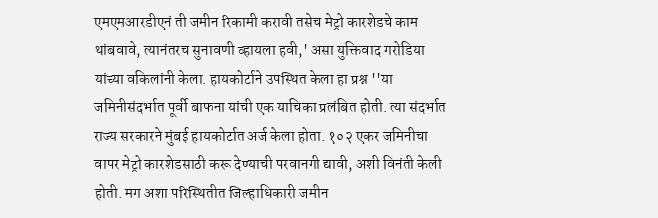एमएमआरडीएनं ती जमीन रिकामी करावी तसेच मेट्रो कारशेडचे काम थांबवावे, त्यानंतरच सुनावणी व्हायला हवी,' असा युक्तिवाद गरोडिया यांच्या वकिलांनी केला. हायकोर्टाने उपस्थित केला हा प्रश्न ''या जमिनीसंदर्भात पूर्वी बाफना यांची एक याचिका प्रलंबित होती. त्या संदर्भात राज्य सरकारने मुंबई हायकोर्टात अर्ज केला होता. १०२ एकर जमिनीचा वापर मेट्रो कारशेडसाठी करू देण्याची परवानगी द्यावी, अशी विनंती केली होती. मग अशा परिस्थितीत जिल्हाधिकारी जमीन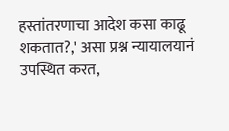हस्तांतरणाचा आदेश कसा काढू शकतात?,' असा प्रश्न न्यायालयानं उपस्थित करत,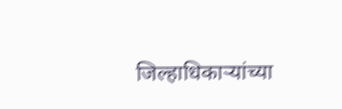जिल्हाधिकाऱ्यांच्या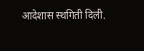आदेशास स्थगिती दिली.